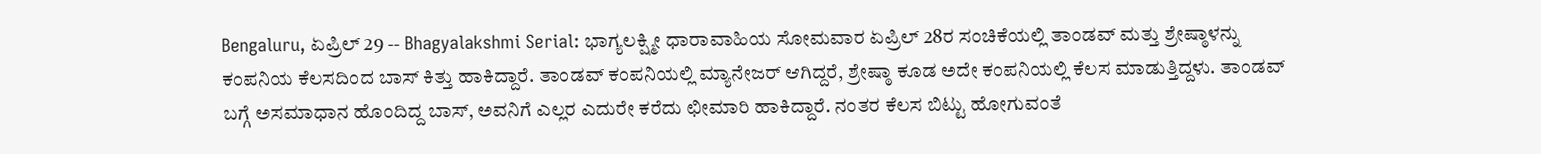Bengaluru, ಏಪ್ರಿಲ್ 29 -- Bhagyalakshmi Serial: ಭಾಗ್ಯಲಕ್ಷ್ಮೀ ಧಾರಾವಾಹಿಯ ಸೋಮವಾರ ಏಪ್ರಿಲ್ 28ರ ಸಂಚಿಕೆಯಲ್ಲಿ ತಾಂಡವ್ ಮತ್ತು ಶ್ರೇಷ್ಠಾಳನ್ನು ಕಂಪನಿಯ ಕೆಲಸದಿಂದ ಬಾಸ್ ಕಿತ್ತು ಹಾಕಿದ್ದಾರೆ. ತಾಂಡವ್ ಕಂಪನಿಯಲ್ಲಿ ಮ್ಯಾನೇಜರ್ ಆಗಿದ್ದರೆ, ಶ್ರೇಷ್ಠಾ ಕೂಡ ಅದೇ ಕಂಪನಿಯಲ್ಲಿ ಕೆಲಸ ಮಾಡುತ್ತಿದ್ದಳು. ತಾಂಡವ್ ಬಗ್ಗೆ ಅಸಮಾಧಾನ ಹೊಂದಿದ್ದ ಬಾಸ್, ಅವನಿಗೆ ಎಲ್ಲರ ಎದುರೇ ಕರೆದು ಛೀಮಾರಿ ಹಾಕಿದ್ದಾರೆ. ನಂತರ ಕೆಲಸ ಬಿಟ್ಟು ಹೋಗುವಂತೆ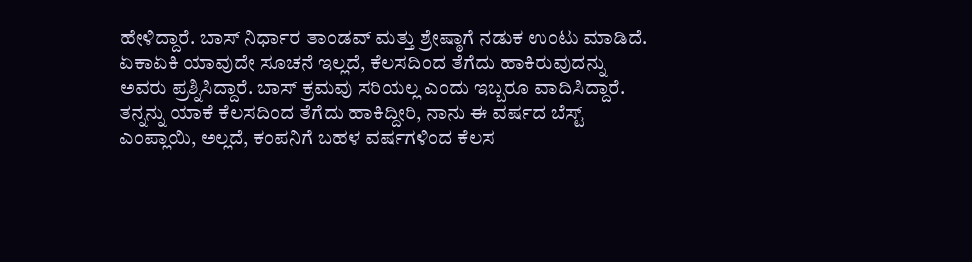ಹೇಳಿದ್ದಾರೆ. ಬಾಸ್ ನಿರ್ಧಾರ ತಾಂಡವ್ ಮತ್ತು ಶ್ರೇಷ್ಠಾಗೆ ನಡುಕ ಉಂಟು ಮಾಡಿದೆ. ಏಕಾಏಕಿ ಯಾವುದೇ ಸೂಚನೆ ಇಲ್ಲದೆ, ಕೆಲಸದಿಂದ ತೆಗೆದು ಹಾಕಿರುವುದನ್ನು ಅವರು ಪ್ರಶ್ನಿಸಿದ್ದಾರೆ. ಬಾಸ್ ಕ್ರಮವು ಸರಿಯಲ್ಲ ಎಂದು ಇಬ್ಬರೂ ವಾದಿಸಿದ್ದಾರೆ.
ತನ್ನನ್ನು ಯಾಕೆ ಕೆಲಸದಿಂದ ತೆಗೆದು ಹಾಕಿದ್ದೀರಿ, ನಾನು ಈ ವರ್ಷದ ಬೆಸ್ಟ್ ಎಂಪ್ಲಾಯಿ, ಅಲ್ಲದೆ, ಕಂಪನಿಗೆ ಬಹಳ ವರ್ಷಗಳಿಂದ ಕೆಲಸ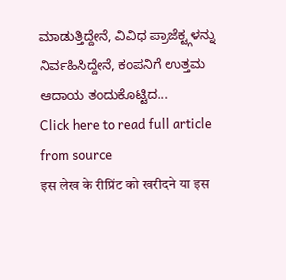ಮಾಡುತ್ತಿದ್ದೇನೆ, ವಿವಿಧ ಪ್ರಾಜೆಕ್ಟ್ಗಳನ್ನು ನಿರ್ವಹಿಸಿದ್ದೇನೆ, ಕಂಪನಿಗೆ ಉತ್ತಮ ಆದಾಯ ತಂದುಕೊಟ್ಟಿದ...
Click here to read full article from source
इस लेख के रीप्रिंट को खरीदने या इस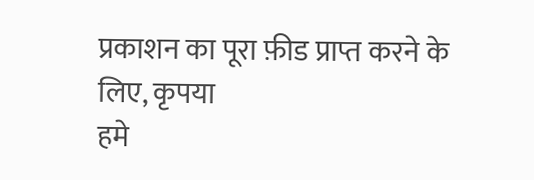प्रकाशन का पूरा फ़ीड प्राप्त करने के लिए, कृपया
हमे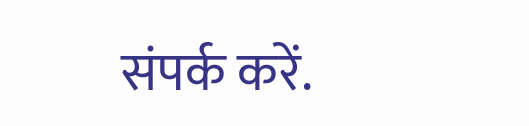संपर्क करें.